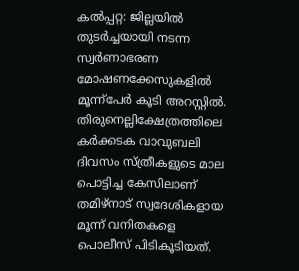കൽപ്പറ്റ: ജില്ലയിൽ തുടർച്ചയായി നടന്ന സ്വർണാഭരണ മോഷണക്കേസുകളിൽ മൂന്ന്പേർ കൂടി അറസ്റ്റിൽ. തിരുനെല്ലിക്ഷേത്രത്തിലെ കർക്കടക വാവുബലി ദിവസം സ്ത്രീകളുടെ മാല പൊട്ടിച്ച കേസിലാണ് തമിഴ്നാട് സ്വദേശികളായ മൂന്ന് വനിതകളെ പൊലീസ് പിടികൂടിയത്.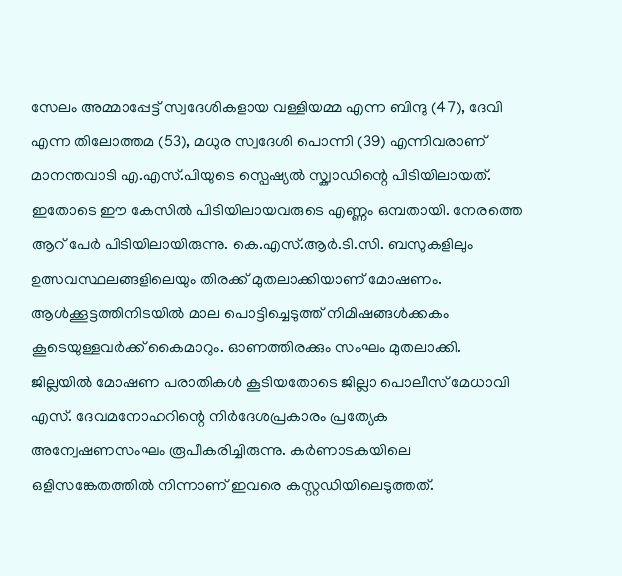സേലം അമ്മാപ്പേട്ട് സ്വദേശികളായ വള്ളിയമ്മ എന്ന ബിന്ദു (47), ദേവി എന്ന തിലോത്തമ (53), മധുര സ്വദേശി പൊന്നി (39) എന്നിവരാണ് മാനന്തവാടി എ.എസ്.പിയുടെ സ്പെഷ്യൽ സ്ക്വാഡിന്റെ പിടിയിലായത്.
ഇതോടെ ഈ കേസിൽ പിടിയിലായവരുടെ എണ്ണം ഒമ്പതായി. നേരത്തെ ആറ് പേർ പിടിയിലായിരുന്നു. കെ.എസ്.ആർ.ടി.സി. ബസുകളിലും ഉത്സവസ്ഥലങ്ങളിലെയും തിരക്ക് മുതലാക്കിയാണ് മോഷണം. ആൾക്കൂട്ടത്തിനിടയിൽ മാല പൊട്ടിച്ചെടുത്ത് നിമിഷങ്ങൾക്കകം കൂടെയുള്ളവർക്ക് കൈമാറും. ഓണത്തിരക്കും സംഘം മുതലാക്കി.
ജില്ലയിൽ മോഷണ പരാതികൾ കൂടിയതോടെ ജില്ലാ പൊലീസ് മേധാവി എസ്. ദേവമനോഹറിന്റെ നിർദേശപ്രകാരം പ്രത്യേക അന്വേഷണസംഘം രൂപീകരിച്ചിരുന്നു. കർണാടകയിലെ ഒളിസങ്കേതത്തിൽ നിന്നാണ് ഇവരെ കസ്റ്റഡിയിലെടുത്തത്.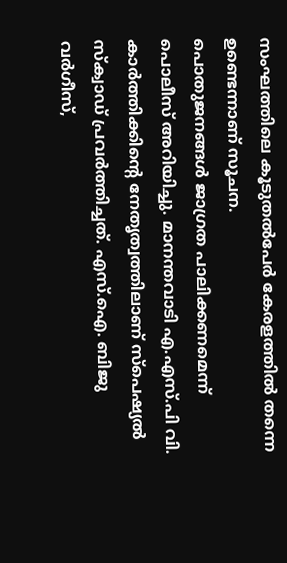സംഘത്തിലെ കൂടുതൽപേർ കേരളത്തിൽ തന്നെ ഉണ്ടെന്നാണ് സൂചന.
പൊതുജനങ്ങൾ ജാഗ്രത പാലിക്കണമെന്ന് പൊലീസ് അറിയിച്ചു. മാനന്തവാടി എ.എസ്.പി വി. കാർത്തിക്കിന്റെ നേതൃത്വത്തിലാണ് സ്പെഷ്യൽ സ്ക്വാഡ് പ്രവർത്തിച്ചത്. എസ്.ഐ. ബിജു വർഗീസ്,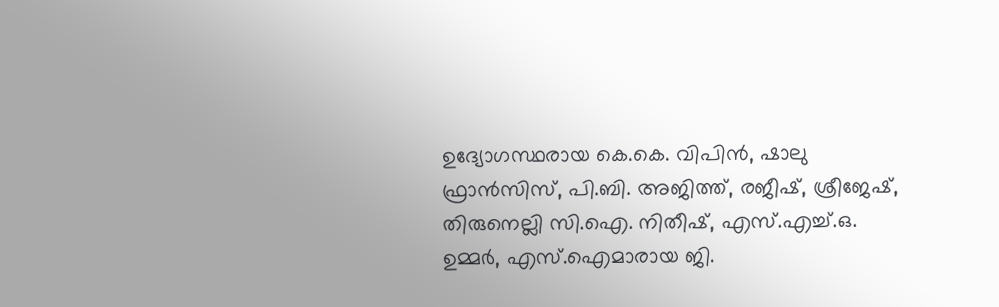ഉദ്യോഗസ്ഥരായ കെ.കെ. വിപിൻ, ഷാലു ഫ്രാൻസിസ്, പി.ബി. അജിത്ത്, രജീഷ്, ശ്രീജേഷ്, തിരുനെല്ലി സി.ഐ. നിതീഷ്, എസ്.എച്ച്.ഒ. ഉമ്മർ, എസ്.ഐമാരായ ജി.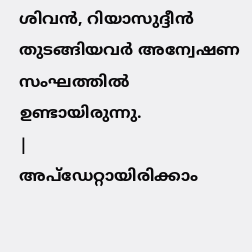ശിവൻ, റിയാസുദ്ദീൻ തുടങ്ങിയവർ അന്വേഷണ സംഘത്തിൽ ഉണ്ടായിരുന്നു.
|
അപ്ഡേറ്റായിരിക്കാം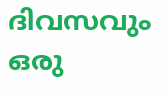ദിവസവും
ഒരു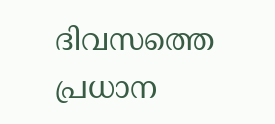ദിവസത്തെ പ്രധാന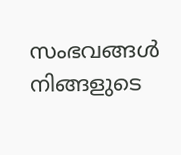സംഭവങ്ങൾ നിങ്ങളുടെ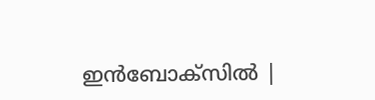ഇൻബോക്സിൽ |